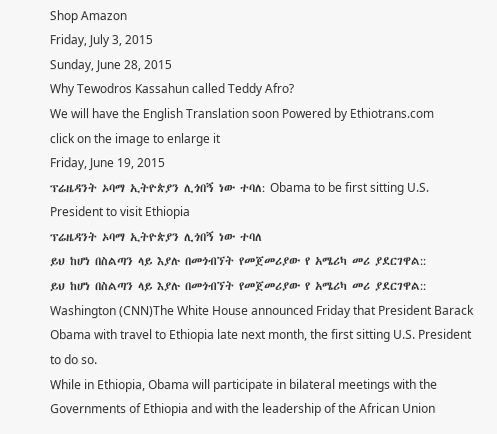Shop Amazon
Friday, July 3, 2015
Sunday, June 28, 2015
Why Tewodros Kassahun called Teddy Afro?
We will have the English Translation soon Powered by Ethiotrans.com
click on the image to enlarge it
Friday, June 19, 2015
ፕሬዜዳንት ኦባማ ኢትዮጵያን ሊጎበኝ ነው ተባለ: Obama to be first sitting U.S. President to visit Ethiopia
ፕሬዜዳንት ኦባማ ኢትዮጵያን ሊጎበኝ ነው ተባለ
ይህ ከሆነ በስልጣን ላይ እያሉ በመጎብኘት የመጀመሪያው የ አሜሪካ መሪ ያደርገዋል::
ይህ ከሆነ በስልጣን ላይ እያሉ በመጎብኘት የመጀመሪያው የ አሜሪካ መሪ ያደርገዋል::
Washington (CNN)The White House announced Friday that President Barack Obama with travel to Ethiopia late next month, the first sitting U.S. President to do so.
While in Ethiopia, Obama will participate in bilateral meetings with the Governments of Ethiopia and with the leadership of the African Union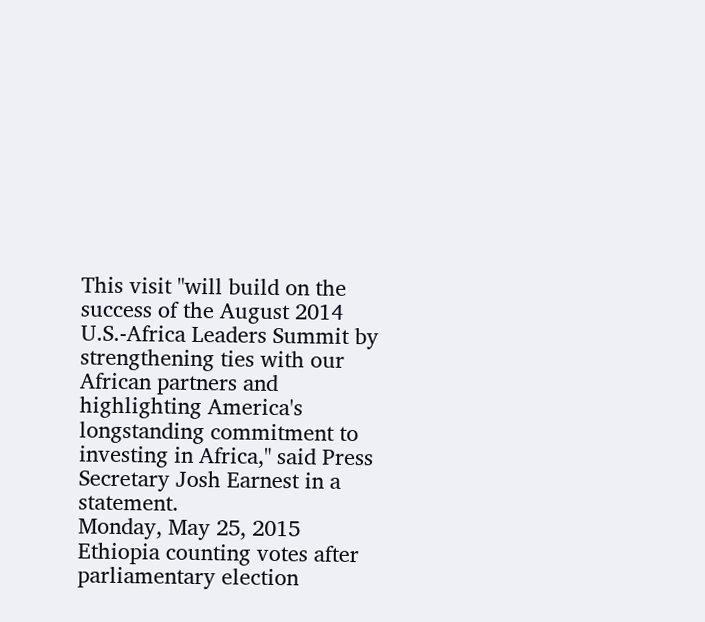This visit "will build on the success of the August 2014 U.S.-Africa Leaders Summit by strengthening ties with our African partners and highlighting America's longstanding commitment to investing in Africa," said Press Secretary Josh Earnest in a statement.
Monday, May 25, 2015
Ethiopia counting votes after parliamentary election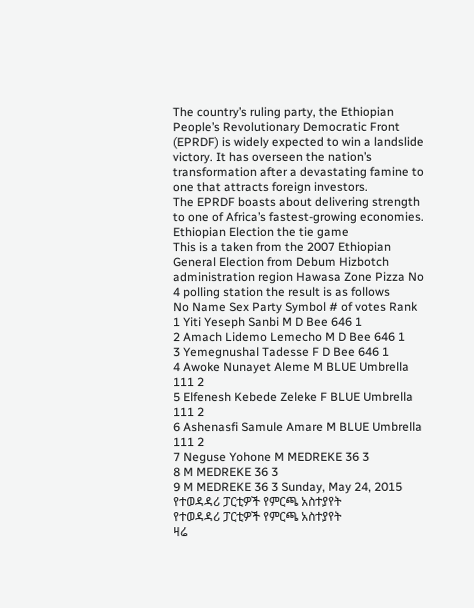The country’s ruling party, the Ethiopian People’s Revolutionary Democratic Front (EPRDF) is widely expected to win a landslide victory. It has overseen the nation’s transformation after a devastating famine to one that attracts foreign investors.
The EPRDF boasts about delivering strength to one of Africa’s fastest-growing economies.
Ethiopian Election the tie game
This is a taken from the 2007 Ethiopian General Election from Debum Hizbotch administration region Hawasa Zone Pizza No 4 polling station the result is as follows
No Name Sex Party Symbol # of votes Rank
1 Yiti Yeseph Sanbi M D Bee 646 1
2 Amach Lidemo Lemecho M D Bee 646 1
3 Yemegnushal Tadesse F D Bee 646 1
4 Awoke Nunayet Aleme M BLUE Umbrella 111 2
5 Elfenesh Kebede Zeleke F BLUE Umbrella 111 2
6 Ashenasfi Samule Amare M BLUE Umbrella 111 2
7 Neguse Yohone M MEDREKE 36 3
8 M MEDREKE 36 3
9 M MEDREKE 36 3 Sunday, May 24, 2015
የተወዳዳሪ ፓርቲዎች የምርጫ አስተያየት
የተወዳዳሪ ፓርቲዎች የምርጫ አስተያየት
ዛሬ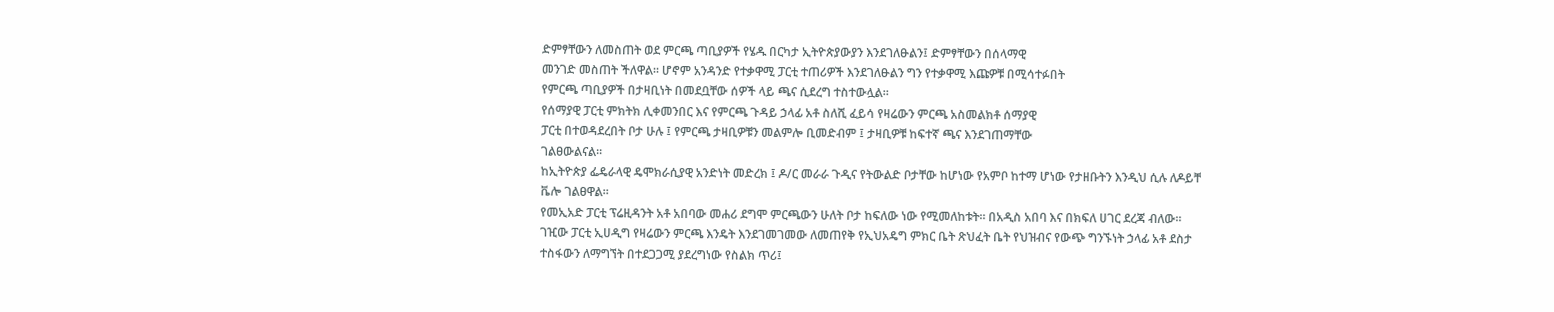ድምፃቸውን ለመስጠት ወደ ምርጫ ጣቢያዎች የሄዱ በርካታ ኢትዮጵያውያን እንደገለፁልን፤ ድምፃቸውን በሰላማዊ
መንገድ መስጠት ችለዋል። ሆኖም አንዳንድ የተቃዋሚ ፓርቲ ተጠሪዎች እንደገለፁልን ግን የተቃዋሚ እጩዎቹ በሚሳተፉበት
የምርጫ ጣቢያዎች በታዛቢነት በመደቧቸው ሰዎች ላይ ጫና ሲደረግ ተስተውሏል።
የሰማያዊ ፓርቲ ምክትክ ሊቀመንበር እና የምርጫ ጉዳይ ኃላፊ አቶ ስለሺ ፈይሳ የዛሬውን ምርጫ አስመልክቶ ሰማያዊ
ፓርቲ በተወዳደረበት ቦታ ሁሉ ፤ የምርጫ ታዛቢዎቹን መልምሎ ቢመድብም ፤ ታዛቢዎቹ ከፍተኛ ጫና እንደገጠማቸው
ገልፀውልናል።
ከኢትዮጵያ ፌዴራላዊ ዴሞክራሲያዊ አንድነት መድረክ ፤ ዶ/ር መራራ ጉዲና የትውልድ ቦታቸው ከሆነው የአምቦ ከተማ ሆነው የታዘቡትን እንዲህ ሲሉ ለዶይቸ ቬሎ ገልፀዋል።
የመኢአድ ፓርቲ ፕሬዚዳንት አቶ አበባው መሐሪ ደግሞ ምርጫውን ሁለት ቦታ ከፍለው ነው የሚመለከቱት። በአዲስ አበባ እና በክፍለ ሀገር ደረጃ ብለው።
ገዢው ፓርቲ ኢሀዲግ የዛሬውን ምርጫ እንዴት እንደገመገመው ለመጠየቅ የኢህአዴግ ምክር ቤት ጽህፈት ቤት የህዝብና የውጭ ግንኙነት ኃላፊ አቶ ደስታ ተስፋውን ለማግኘት በተደጋጋሚ ያደረግነው የስልክ ጥሪ፤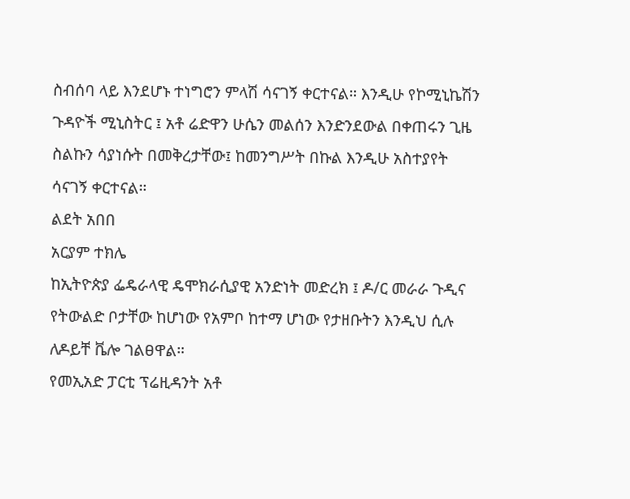ስብሰባ ላይ እንደሆኑ ተነግሮን ምላሽ ሳናገኝ ቀርተናል። እንዲሁ የኮሚኒኬሽን ጉዳዮች ሚኒስትር ፤ አቶ ሬድዋን ሁሴን መልሰን እንድንደውል በቀጠሩን ጊዜ ስልኩን ሳያነሱት በመቅረታቸው፤ ከመንግሥት በኩል እንዲሁ አስተያየት ሳናገኝ ቀርተናል።
ልደት አበበ
አርያም ተክሌ
ከኢትዮጵያ ፌዴራላዊ ዴሞክራሲያዊ አንድነት መድረክ ፤ ዶ/ር መራራ ጉዲና የትውልድ ቦታቸው ከሆነው የአምቦ ከተማ ሆነው የታዘቡትን እንዲህ ሲሉ ለዶይቸ ቬሎ ገልፀዋል።
የመኢአድ ፓርቲ ፕሬዚዳንት አቶ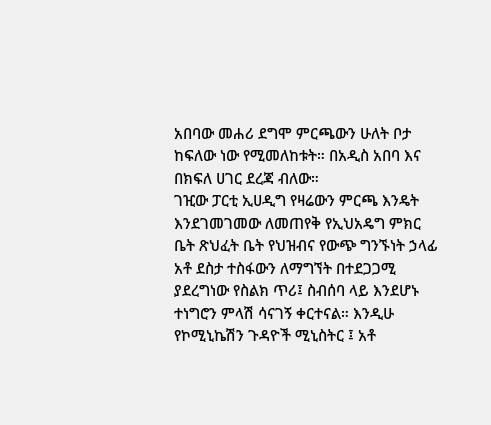አበባው መሐሪ ደግሞ ምርጫውን ሁለት ቦታ ከፍለው ነው የሚመለከቱት። በአዲስ አበባ እና በክፍለ ሀገር ደረጃ ብለው።
ገዢው ፓርቲ ኢሀዲግ የዛሬውን ምርጫ እንዴት እንደገመገመው ለመጠየቅ የኢህአዴግ ምክር ቤት ጽህፈት ቤት የህዝብና የውጭ ግንኙነት ኃላፊ አቶ ደስታ ተስፋውን ለማግኘት በተደጋጋሚ ያደረግነው የስልክ ጥሪ፤ ስብሰባ ላይ እንደሆኑ ተነግሮን ምላሽ ሳናገኝ ቀርተናል። እንዲሁ የኮሚኒኬሽን ጉዳዮች ሚኒስትር ፤ አቶ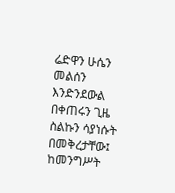ሬድዋን ሁሴን መልሰን እንድንደውል በቀጠሩን ጊዜ ስልኩን ሳያነሱት በመቅረታቸው፤ ከመንግሥት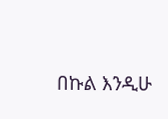በኩል እንዲሁ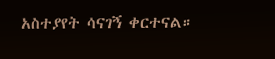አስተያየት ሳናገኝ ቀርተናል።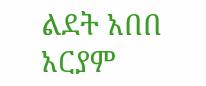ልደት አበበ
አርያም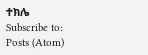ተክሌ
Subscribe to:
Posts (Atom)